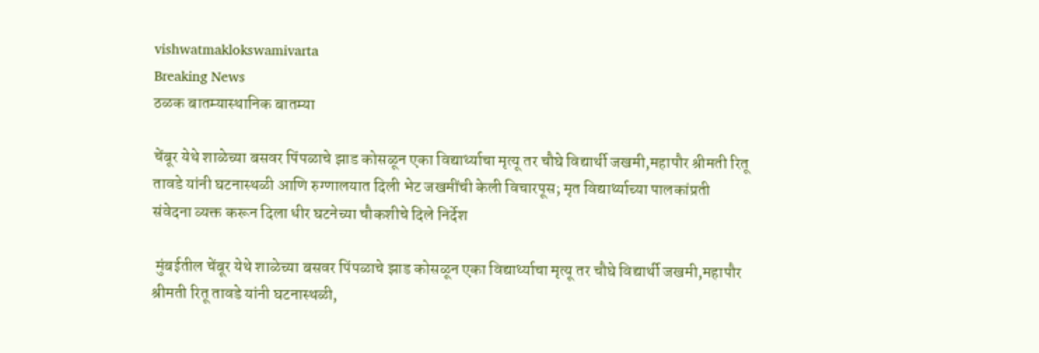vishwatmaklokswamivarta
Breaking News
ठळक बातम्यास्थानिक बातम्या

चेंबूर येथे शाळेच्या बसवर पिंपळाचे झाड कोसळून एका विद्यार्थ्याचा मृत्यू तर चौघे विद्यार्थी जखमी,महापौर श्रीमती रितू तावडे यांनी घटनास्थळी आणि रुग्णालयात दिली भेट जखमींची केली विचारपूस; मृत विद्यार्थ्याच्या पालकांप्रती संवेदना व्यक्त करून दिला धीर घटनेच्या चौकशीचे दिले निर्देश

 मुंबईतील चेंबूर येथे शाळेच्या बसवर पिंपळाचे झाड कोसळून एका विद्यार्थ्याचा मृत्यू तर चौघे विद्यार्थी जखमी,महापौर श्रीमती रितू तावडे यांनी घटनास्थळी,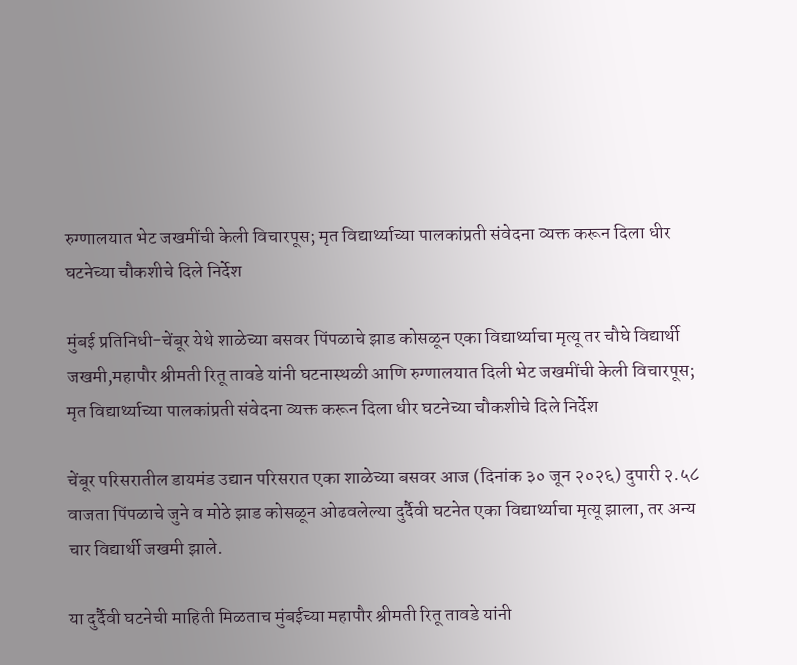रुग्णालयात भेट जखमींची केली विचारपूस; मृत विद्यार्थ्याच्या पालकांप्रती संवेदना व्यक्त करून दिला धीर घटनेच्या चौकशीचे दिले निर्देश

मुंबई प्रतिनिधी-चेंबूर येथे शाळेच्या बसवर पिंपळाचे झाड कोसळून एका विद्यार्थ्याचा मृत्यू तर चौघे विद्यार्थी जखमी,महापौर श्रीमती रितू तावडे यांनी घटनास्थळी आणि रुग्णालयात दिली भेट जखमींची केली विचारपूस; मृत विद्यार्थ्याच्या पालकांप्रती संवेदना व्यक्त करून दिला धीर घटनेच्या चौकशीचे दिले निर्देश

चेंबूर परिसरातील डायमंड उद्यान परिसरात एका शाळेच्या बसवर आज (दिनांक ३० जून २०२६) दुपारी २.५८ वाजता पिंपळाचे जुने व मोठे झाड कोसळून ओढवलेल्या दुर्दैवी घटनेत एका विद्यार्थ्याचा मृत्यू झाला, तर अन्य चार विद्यार्थी जखमी झाले.

या दुर्दैवी घटनेची माहिती मिळताच मुंबईच्या महापौर श्रीमती रितू तावडे यांनी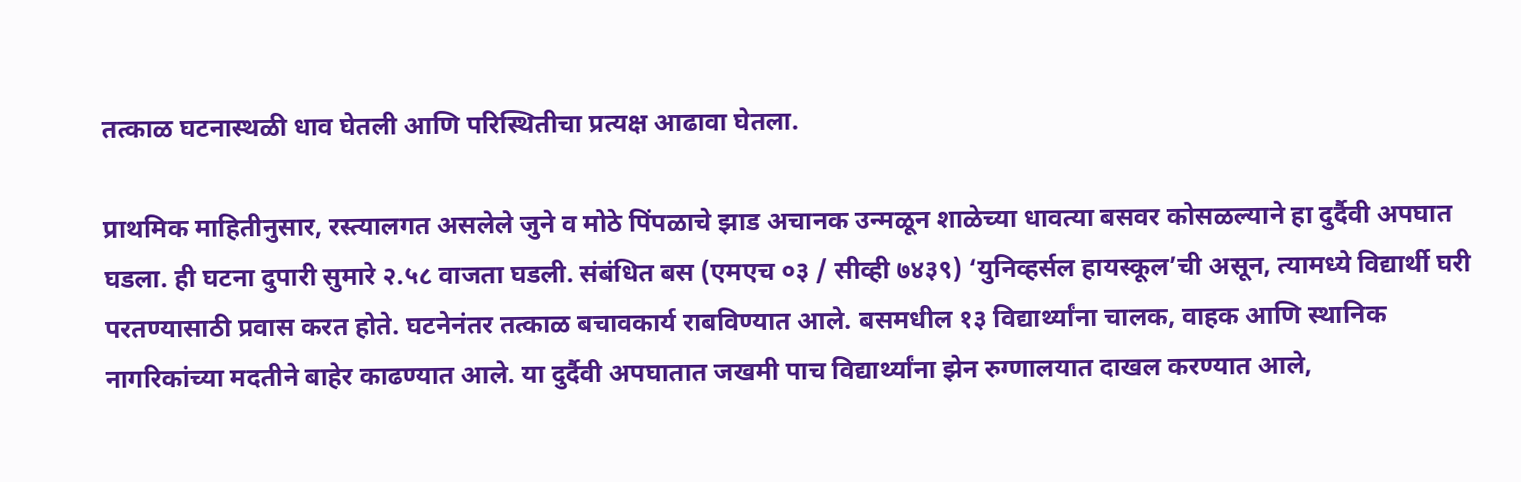तत्काळ घटनास्थळी धाव घेतली आणि परिस्थितीचा प्रत्यक्ष आढावा घेतला.

प्राथमिक माहितीनुसार, रस्त्यालगत असलेले जुने व मोठे पिंपळाचे झाड अचानक उन्मळून शाळेच्या धावत्या बसवर कोसळल्याने हा दुर्दैवी अपघात घडला. ही घटना दुपारी सुमारे २.५८ वाजता घडली. संबंधित बस (एमएच ०३ / सीव्ही ७४३९) ‘युनिव्हर्सल हायस्कूल’ची असून, त्यामध्ये विद्यार्थी घरी परतण्यासाठी प्रवास करत होते. घटनेनंतर तत्काळ बचावकार्य राबविण्यात आले. बसमधील १३ विद्यार्थ्यांना चालक, वाहक आणि स्थानिक नागरिकांच्या मदतीने बाहेर काढण्यात आले. या दुर्दैवी अपघातात जखमी पाच विद्यार्थ्यांना झेन रुग्णालयात दाखल करण्यात आले,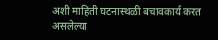अशी माहिती घटनास्थळी बचावकार्य करत असलेल्या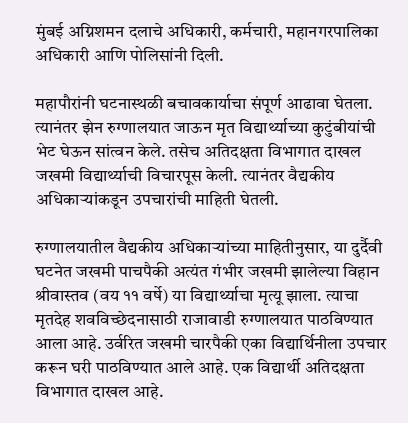मुंबई अग्निशमन दलाचे अधिकारी, कर्मचारी, महानगरपालिका अधिकारी आणि पोलिसांनी दिली.

महापौरांनी घटनास्थळी बचावकार्याचा संपूर्ण आढावा घेतला. त्यानंतर झेन रुग्णालयात जाऊन मृत विद्यार्थ्याच्या कुटुंबीयांची भेट घेऊन सांत्वन केले. तसेच अतिदक्षता विभागात दाखल जखमी विद्यार्थ्याची विचारपूस केली. त्यानंतर वैद्यकीय अधिकाऱ्यांकडून उपचारांची माहिती घेतली.

रुग्णालयातील वैद्यकीय अधिकाऱ्यांच्या माहितीनुसार, या दुर्दैवी घटनेत जखमी पाचपैकी अत्यंत गंभीर जखमी झालेल्या विहान श्रीवास्तव (वय ११ वर्षे) या विद्यार्थ्याचा मृत्यू झाला. त्याचा मृतदेह शवविच्छेदनासाठी राजावाडी रुग्णालयात पाठविण्यात आला आहे. उर्वरित जखमी चारपैकी एका विद्यार्थिनीला उपचार करून घरी पाठविण्यात आले आहे. एक विद्यार्थी अतिदक्षता विभागात दाखल आहे.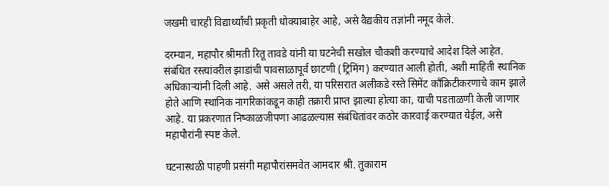जखमी चारही विद्यार्थ्यांची प्रकृती धोक्याबाहेर आहे, असे वैद्यकीय तज्ञांनी नमूद केले.

दरम्यान, महापौर श्रीमती रितू तावडे यांनी या घटनेची सखोल चौकशी करण्याचे आदेश दिले आहेत. संबंधित रस्त्यांवरील झाडांची पावसाळापूर्व छाटणी (ट्रिमिंग) करण्यात आली होती, अशी माहिती स्थानिक अधिकाऱ्यांनी दिली आहे. असे असले तरी, या परिसरात अलीकडे रस्ते सिमेंट काँक्रिटीकरणाचे काम झाले होते आणि स्थानिक नागरिकांकडून काही तक्रारी प्राप्त झाल्या होत्या का, याची पडताळणी केली जाणार आहे. या प्रकरणात निष्काळजीपणा आढळल्यास संबंधितांवर कठोर कारवाई करण्यात येईल, असे महापौरांनी स्पष्ट केले.

घटनास्थळी पाहणी प्रसंगी महापौरांसमवेत आमदार श्री. तुकाराम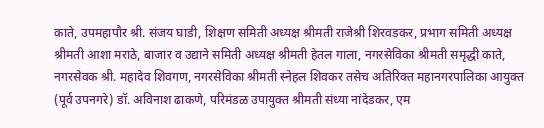काते, उपमहापौर श्री. संजय घाडी, शिक्षण समिती अध्यक्ष श्रीमती राजेश्री शिरवडकर, प्रभाग समिती अध्यक्ष श्रीमती आशा मराठे, बाजार व उद्याने समिती अध्यक्ष श्रीमती हेतल गाला, नगरसेविका श्रीमती समृद्धी काते, नगरसेवक श्री. महादेव शिवगण, नगरसेविका श्रीमती स्नेहल शिवकर तसेच अतिरिक्त महानगरपालिका आयुक्त (पूर्व उपनगरे) डॉ. अविनाश ढाकणे, परिमंडळ उपायुक्त श्रीमती संध्या नांदेडकर, एम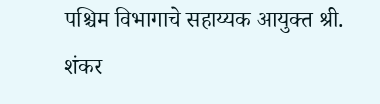पश्चिम विभागाचे सहाय्यक आयुक्त श्री. शंकर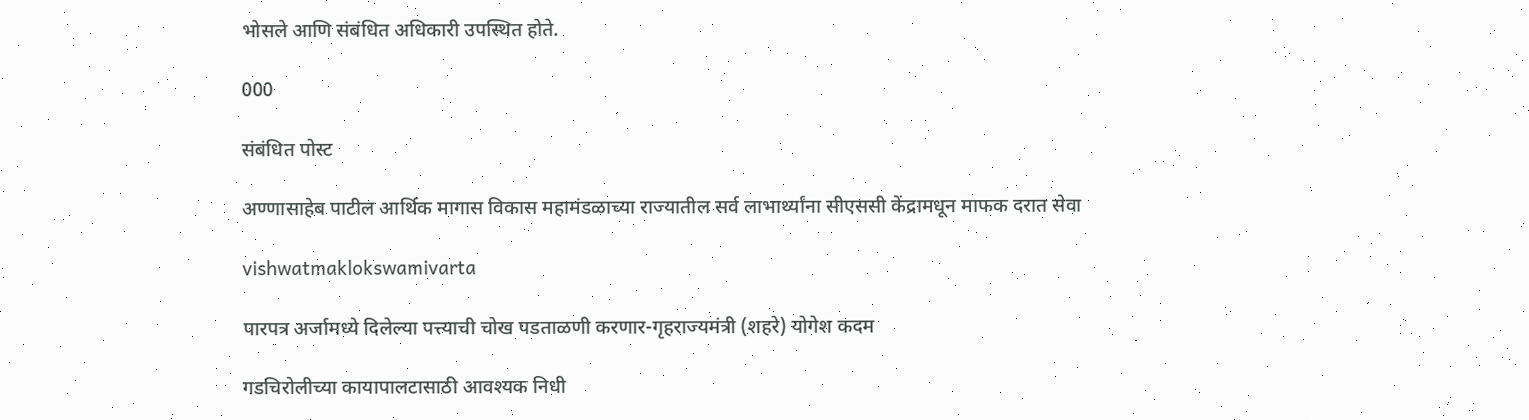भोसले आणि संबंधित अधिकारी उपस्थित होते.

000

संबंधित पोस्ट

अण्णासाहेब पाटील आर्थिक मागास विकास महामंडळाच्या राज्यातील सर्व लाभार्थ्यांना सीएससी केंद्रामधून माफक दरात सेवा

vishwatmaklokswamivarta

पारपत्र अर्जामध्ये दिलेल्या पत्त्याची चोख पडताळणी करणार-गृहराज्यमंत्री (शहरे) योगेश कदम

गडचिरोलीच्या कायापालटासाठी आवश्यक निधी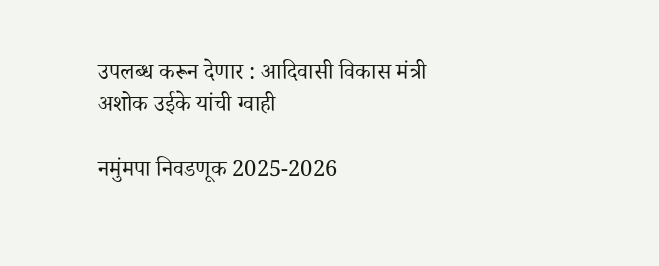उपलब्ध करून देणार : आदिवासी विकास मंत्री अशोक उईके यांची ग्वाही

नमुंमपा निवडणूक 2025-2026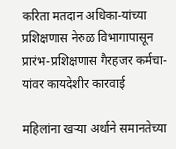करिता मतदान अधिका-यांच्या प्रशिक्षणास नेरुळ विभागापासून प्रारंभ-प्रशिक्षणास गैरहजर कर्मचा-यांवर कायदेशीर कारवाई

महिलांना खऱ्या अर्थाने समानतेच्या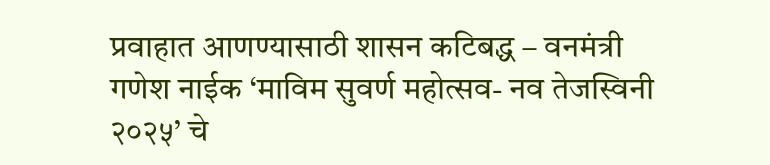प्रवाहात आणण्यासाठी शासन कटिबद्ध – वनमंत्री गणेश नाईक ‘माविम सुवर्ण महोत्सव- नव तेजस्विनी २०२५’ चे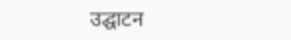उद्घाटन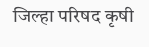जिल्हा परिषद कृषी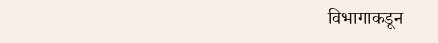विभागाकडून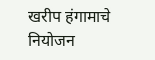खरीप हंगामाचे नियोजन